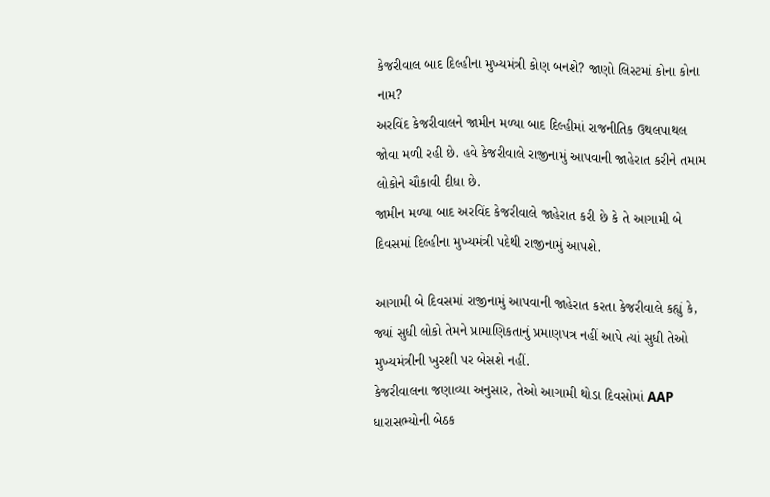કેજરીવાલ બાદ દિલ્હીના મુખ્યમંત્રી કોણ બનશે? જાણો લિસ્ટમાં કોના કોના નામ?
અરવિંદ કેજરીવાલને જામીન મળ્યા બાદ દિલ્હીમાં રાજનીતિક ઉથલપાથલ જોવા મળી રહી છે. હવે કેજરીવાલે રાજીનામું આપવાની જાહેરાત કરીને તમામ લોકોને ચૌકાવી દીધા છે.
જામીન મળ્યા બાદ અરવિંદ કેજરીવાલે જાહેરાત કરી છે કે તે આગામી બે દિવસમાં દિલ્હીના મુખ્યમંત્રી પદેથી રાજીનામું આપશે.

આગામી બે દિવસમાં રાજીનામું આપવાની જાહેરાત કરતા કેજરીવાલે કહ્યું કે, જ્યાં સુધી લોકો તેમને પ્રામાણિકતાનું પ્રમાણપત્ર નહીં આપે ત્યાં સુધી તેઓ મુખ્યમંત્રીની ખુરશી પર બેસશે નહીં.
કેજરીવાલના જણાવ્યા અનુસાર, તેઓ આગામી થોડા દિવસોમાં AAP ધારાસભ્યોની બેઠક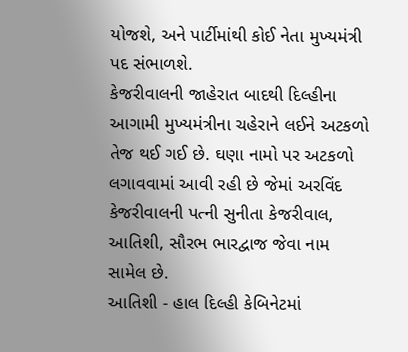યોજશે, અને પાર્ટીમાંથી કોઈ નેતા મુખ્યમંત્રી પદ સંભાળશે.
કેજરીવાલની જાહેરાત બાદથી દિલ્હીના આગામી મુખ્યમંત્રીના ચહેરાને લઈને અટકળો તેજ થઈ ગઈ છે. ઘણા નામો પર અટકળો લગાવવામાં આવી રહી છે જેમાં અરવિંદ કેજરીવાલની પત્ની સુનીતા કેજરીવાલ, આતિશી, સૌરભ ભારદ્વાજ જેવા નામ સામેલ છે.
આતિશી - હાલ દિલ્હી કેબિનેટમાં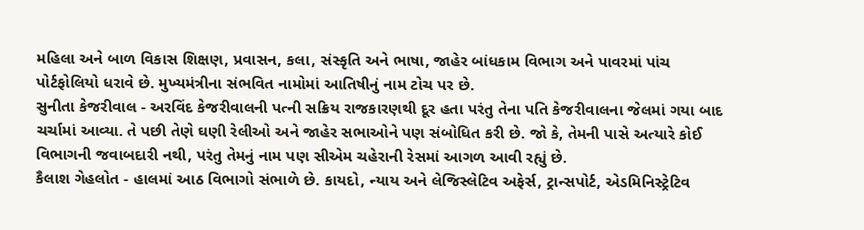મહિલા અને બાળ વિકાસ શિક્ષણ, પ્રવાસન, કલા, સંસ્કૃતિ અને ભાષા, જાહેર બાંધકામ વિભાગ અને પાવરમાં પાંચ પોર્ટફોલિયો ધરાવે છે. મુખ્યમંત્રીના સંભવિત નામોમાં આતિષીનું નામ ટોચ પર છે.
સુનીતા કેજરીવાલ - અરવિંદ કેજરીવાલની પત્ની સક્રિય રાજકારણથી દૂર હતા પરંતુ તેના પતિ કેજરીવાલના જેલમાં ગયા બાદ ચર્ચામાં આવ્યા. તે પછી તેણે ઘણી રેલીઓ અને જાહેર સભાઓને પણ સંબોધિત કરી છે. જો કે, તેમની પાસે અત્યારે કોઈ વિભાગની જવાબદારી નથી, પરંતુ તેમનું નામ પણ સીએમ ચહેરાની રેસમાં આગળ આવી રહ્યું છે.
કૈલાશ ગેહલોત - હાલમાં આઠ વિભાગો સંભાળે છે. કાયદો, ન્યાય અને લેજિસ્લેટિવ અફેર્સ, ટ્રાન્સપોર્ટ, એડમિનિસ્ટ્રેટિવ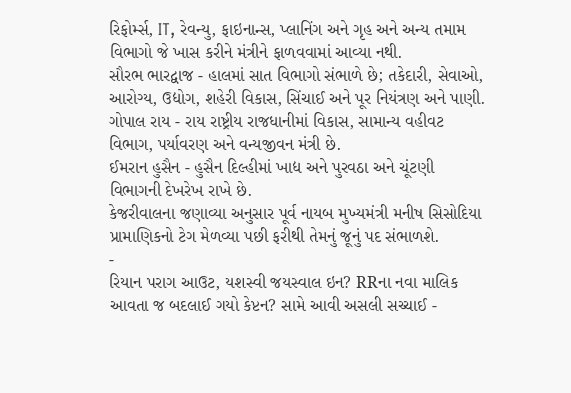રિફોર્મ્સ, IT, રેવન્યુ, ફાઇનાન્સ, પ્લાનિંગ અને ગૃહ અને અન્ય તમામ વિભાગો જે ખાસ કરીને મંત્રીને ફાળવવામાં આવ્યા નથી.
સૌરભ ભારદ્વાજ - હાલમાં સાત વિભાગો સંભાળે છે; તકેદારી, સેવાઓ, આરોગ્ય, ઉદ્યોગ, શહેરી વિકાસ, સિંચાઈ અને પૂર નિયંત્રણ અને પાણી.
ગોપાલ રાય - રાય રાષ્ટ્રીય રાજધાનીમાં વિકાસ, સામાન્ય વહીવટ વિભાગ, પર્યાવરણ અને વન્યજીવન મંત્રી છે.
ઈમરાન હુસૈન - હુસૈન દિલ્હીમાં ખાદ્ય અને પુરવઠા અને ચૂંટણી વિભાગની દેખરેખ રાખે છે.
કેજરીવાલના જણાવ્યા અનુસાર પૂર્વ નાયબ મુખ્યમંત્રી મનીષ સિસોદિયા પ્રામાણિકનો ટેગ મેળવ્યા પછી ફરીથી તેમનું જૂનું પદ સંભાળશે.
-
રિયાન પરાગ આઉટ, યશસ્વી જયસ્વાલ ઇન? RRના નવા માલિક આવતા જ બદલાઈ ગયો કેપ્ટન? સામે આવી અસલી સચ્ચાઈ -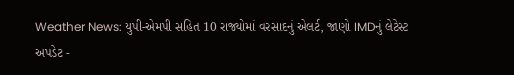Weather News: યુપી-એમપી સહિત 10 રાજ્યોમાં વરસાદનું એલર્ટ, જાણો IMDનું લેટેસ્ટ અપડેટ -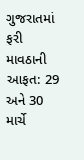ગુજરાતમાં ફરી માવઠાની આફત: 29 અને 30 માર્ચે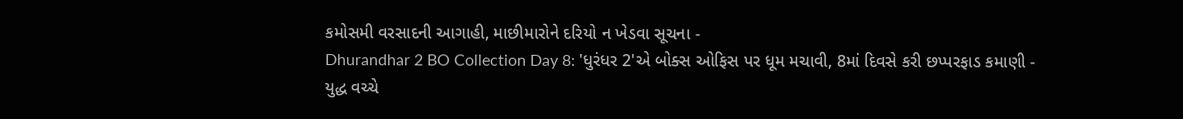કમોસમી વરસાદની આગાહી, માછીમારોને દરિયો ન ખેડવા સૂચના -
Dhurandhar 2 BO Collection Day 8: 'ધુરંધર 2'એ બોક્સ ઓફિસ પર ધૂમ મચાવી, 8માં દિવસે કરી છપ્પરફાડ કમાણી -
યુદ્ધ વચ્ચે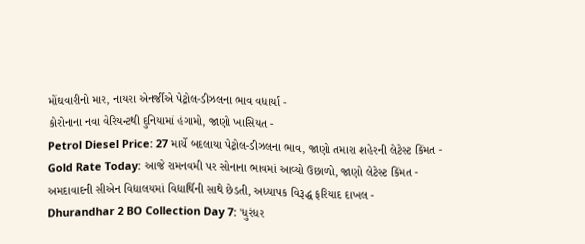મોંઘવારીનો માર, નાયરા એનર્જીએ પેટ્રોલ-ડીઝલના ભાવ વધાર્યા -
કોરોનાના નવા વેરિયન્ટથી દુનિયામાં હંગામો, જાણો ખાસિયત -
Petrol Diesel Price: 27 માર્ચે બદલાયા પેટ્રોલ-ડીઝલના ભાવ, જાણો તમારા શહેરની લેટેસ્ટ કિંમત -
Gold Rate Today: આજે રામનવમી પર સોનાના ભાવમાં આવ્યો ઉછાળો, જાણો લેટેસ્ટ કિંમત -
અમદાવાદની સીએન વિદ્યાલયમાં વિદ્યાર્થિની સાથે છેડતી, અધ્યાપક વિરૂદ્ધ ફરિયાદ દાખલ -
Dhurandhar 2 BO Collection Day 7: 'ધુરંધર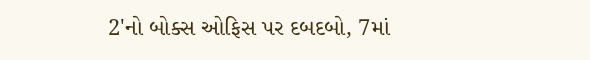2'નો બોક્સ ઓફિસ પર દબદબો, 7માં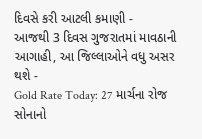દિવસે કરી આટલી કમાણી -
આજથી 3 દિવસ ગુજરાતમાં માવઠાની આગાહી, આ જિલ્લાઓને વધુ અસર થશે -
Gold Rate Today: 27 માર્ચના રોજ સોનાનો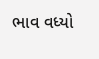ભાવ વધ્યો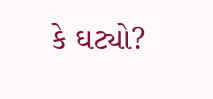કે ઘટ્યો?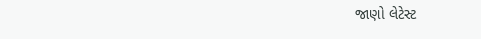જાણો લેટેસ્ટ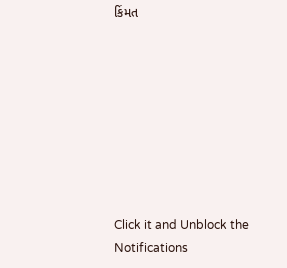કિંમત








Click it and Unblock the Notifications